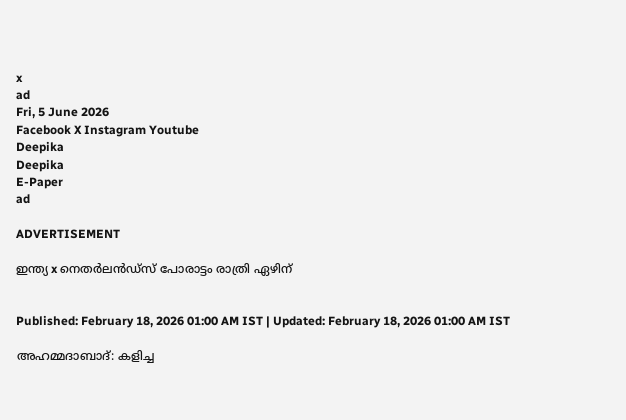x
ad
Fri, 5 June 2026
Facebook X Instagram Youtube
Deepika
Deepika
E-Paper
ad

ADVERTISEMENT

ഇന്ത്യ x നെതര്‍ലന്‍ഡ്‌സ് പോരാട്ടം രാത്രി ഏഴിന്


Published: February 18, 2026 01:00 AM IST | Updated: February 18, 2026 01:00 AM IST

അഹമ്മദാബാദ്: കളിച്ച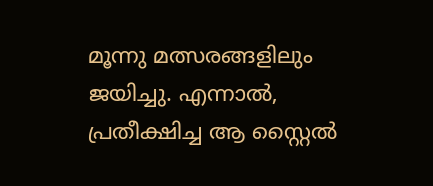മൂന്നു മത്സരങ്ങളിലും ജയിച്ചു. എന്നാല്‍, പ്രതീക്ഷിച്ച ആ സ്റ്റൈല്‍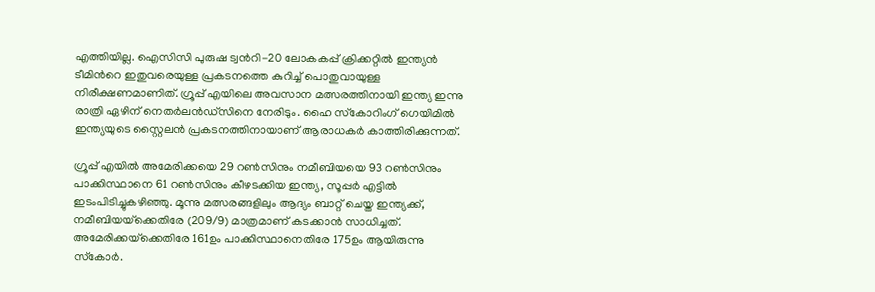എത്തിയില്ല. ഐസിസി പുരുഷ ട്വന്‍റി-20 ലോകകപ്പ് ക്രിക്കറ്റില്‍ ഇന്ത്യന്‍ ടീമിന്‍റെ ഇതുവരെയുള്ള പ്രകടനത്തെ കുറിച്ച് പൊതുവായുള്ള നിരീക്ഷണമാണിത്. ഗ്രൂപ്പ് എയിലെ അവസാന മത്സരത്തിനായി ഇന്ത്യ ഇന്നു രാത്രി ഏഴിന് നെതര്‍ലന്‍ഡ്‌സിനെ നേരിടും. ഹൈ സ്‌കോറിംഗ് ഗെയിമില്‍ ഇന്ത്യയുടെ സ്റ്റൈലന്‍ പ്രകടനത്തിനായാണ് ആരാധകര്‍ കാത്തിരിക്കുന്നത്.

ഗ്രൂപ്പ് എയില്‍ അമേരിക്കയെ 29 റണ്‍സിനും നമീബിയയെ 93 റണ്‍സിനും പാക്കിസ്ഥാനെ 61 റണ്‍സിനും കീഴടക്കിയ ഇന്ത്യ, സൂപ്പര്‍ എട്ടില്‍ ഇടംപിടിച്ചുകഴിഞ്ഞു. മൂന്നു മത്സരങ്ങളിലും ആദ്യം ബാറ്റ് ചെയ്ത ഇന്ത്യക്ക്, നമീബിയയ്‌ക്കെതിരേ (209/9) മാത്രമാണ് കടക്കാന്‍ സാധിച്ചത്. അമേരിക്കയ്‌ക്കെതിരേ 161ഉം പാക്കിസ്ഥാനെതിരേ 175ഉം ആയിരുന്നു സ്‌കോര്‍.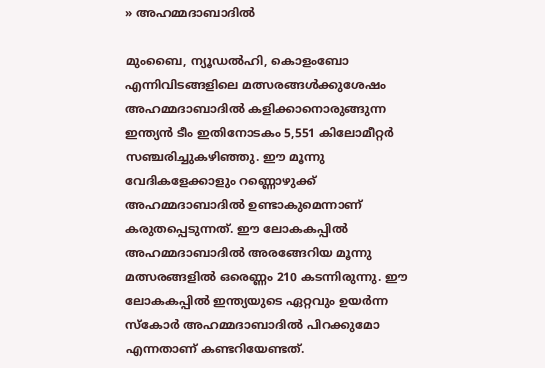» അഹമ്മദാബാദില്‍

മുംബൈ, ന്യൂഡല്‍ഹി, കൊളംബോ എന്നിവിടങ്ങളിലെ മത്സരങ്ങള്‍ക്കുശേഷം അഹമ്മദാബാദില്‍ കളിക്കാനൊരുങ്ങുന്ന ഇന്ത്യന്‍ ടീം ഇതിനോടകം 5,551 കിലോമീറ്റര്‍ സഞ്ചരിച്ചുകഴിഞ്ഞു. ഈ മൂന്നു വേദികളേക്കാളും റണ്ണൊഴുക്ക് അഹമ്മദാബാദില്‍ ഉണ്ടാകുമെന്നാണ് കരുതപ്പെടുന്നത്. ഈ ലോകകപ്പില്‍ അഹമ്മദാബാദില്‍ അരങ്ങേറിയ മൂന്നു മത്സരങ്ങളില്‍ ഒരെണ്ണം 210 കടന്നിരുന്നു. ഈ ലോകകപ്പില്‍ ഇന്ത്യയുടെ ഏറ്റവും ഉയര്‍ന്ന സ്‌കോര്‍ അഹമ്മദാബാദില്‍ പിറക്കുമോ എന്നതാണ് കണ്ടറിയേണ്ടത്.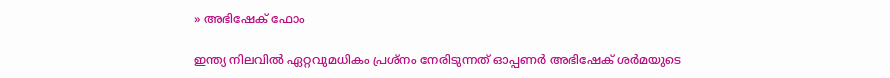» അഭിഷേക് ഫോം

ഇന്ത്യ നിലവില്‍ ഏറ്റവുമധികം പ്രശ്‌നം നേരിടുന്നത് ഓപ്പണര്‍ അഭിഷേക് ശര്‍മയുടെ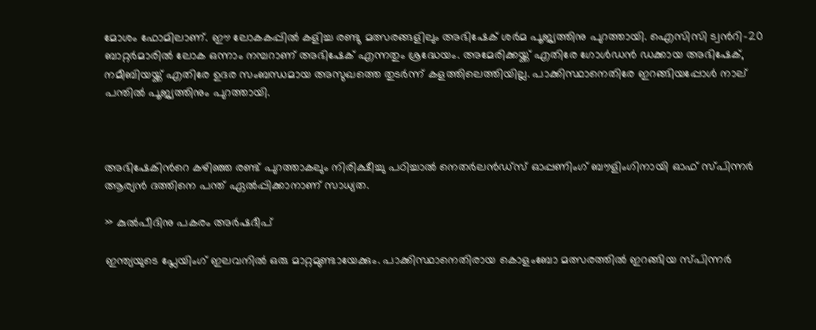മോശം ഫോമിലാണ്. ഈ ലോകകപ്പില്‍ കളിച്ച രണ്ടു മത്സരങ്ങളിലും അഭിഷേക് ശര്‍മ പൂജ്യത്തിനു പുറത്തായി. ഐസിസി ട്വന്‍റി-20 ബാറ്റര്‍മാരില്‍ ലോക ഒന്നാം നമ്പറാണ് അഭിഷേക് എന്നതും ശ്രദ്ധേയം. അമേരിക്കയ്ക്ക് എതിരേ ഗോള്‍ഡന്‍ ഡക്കായ അഭിഷേക്, നമീബിയയ്ക്ക് എതിരേ ഉദര സംബന്ധമായ അസുഖത്തെ തുടര്‍ന്ന് കളത്തിലെത്തിയില്ല. പാക്കിസ്ഥാനെതിരേ ഇറങ്ങിയപ്പോള്‍ നാല് പന്തില്‍ പൂജ്യത്തിനും പുറത്തായി.



അഭിഷേകിന്‍റെ കഴിഞ്ഞ രണ്ട് പുറത്താകലും നിരിക്ഷീച്ചു പഠിച്ചാല്‍ നെതര്‍ലന്‍ഡ്‌സ് ഓപ്പണിംഗ് ബൗളിംഗിനായി ഓഫ് സ്പിന്നര്‍ ആര്യന്‍ ദത്തിനെ പന്ത് ഏല്‍പ്പിക്കാനാണ് സാധ്യത.

» കുൽപീദിനു പകരം അര്‍ഷദീപ്

ഇന്ത്യയുടെ പ്ലേയിംഗ് ഇലവനില്‍ ഒരു മാറ്റമുണ്ടായേക്കും. പാക്കിസ്ഥാനെതിരായ കൊളംബോ മത്സരത്തില്‍ ഇറങ്ങിയ സ്പിന്നര്‍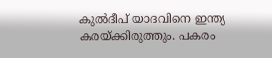കുല്‍ദീപ് യാദവിനെ ഇന്ത്യ കരയ്ക്കിരുത്തും. പകരം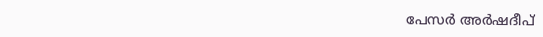പേസര്‍ അര്‍ഷദീപ്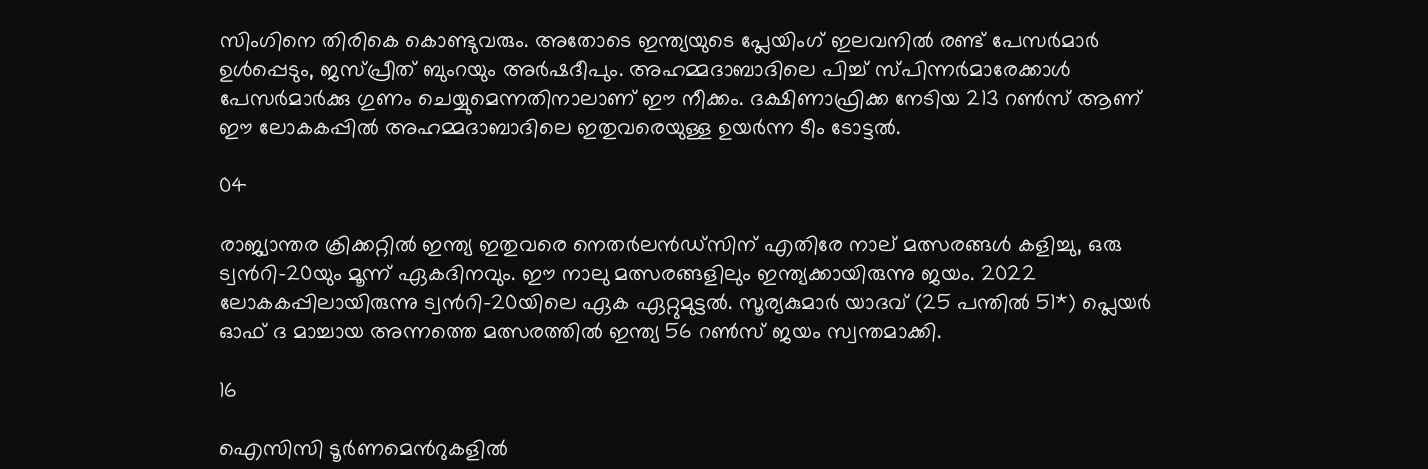സിംഗിനെ തിരികെ കൊണ്ടുവരും. അതോടെ ഇന്ത്യയുടെ പ്ലേയിംഗ് ഇലവനില്‍ രണ്ട് പേസര്‍മാര്‍ ഉള്‍പ്പെടും, ജസ്പ്രീത് ബുംറയും അര്‍ഷദീപും. അഹമ്മദാബാദിലെ പിച്ച് സ്പിന്നര്‍മാരേക്കാള്‍ പേസര്‍മാര്‍ക്കു ഗുണം ചെയ്യുമെന്നതിനാലാണ് ഈ നീക്കം. ദക്ഷിണാഫ്രിക്ക നേടിയ 213 റണ്‍സ് ആണ് ഈ ലോകകപ്പില്‍ അഹമ്മദാബാദിലെ ഇതുവരെയുള്ള ഉയര്‍ന്ന ടീം ടോട്ടല്‍.

04

രാജ്യാന്തര ക്രിക്കറ്റില്‍ ഇന്ത്യ ഇതുവരെ നെതര്‍ലന്‍ഡ്‌സിന് എതിരേ നാല് മത്സരങ്ങള്‍ കളിച്ചു, ഒരു ട്വന്‍റി-20യും മൂന്ന് ഏകദിനവും. ഈ നാലു മത്സരങ്ങളിലും ഇന്ത്യക്കായിരുന്നു ജയം. 2022 ലോകകപ്പിലായിരുന്നു ട്വന്‍റി-20യിലെ ഏക ഏറ്റുമുട്ടല്‍. സൂര്യകുമാര്‍ യാദവ് (25 പന്തില്‍ 51*) പ്ലെയര്‍ ഓഫ് ദ മാച്ചായ അന്നത്തെ മത്സരത്തില്‍ ഇന്ത്യ 56 റണ്‍സ് ജയം സ്വന്തമാക്കി.

16

ഐസിസി ടൂര്‍ണമെന്‍റുകളില്‍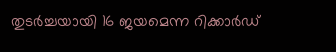തുടര്‍ച്ചയായി 16 ജയമെന്ന റിക്കാര്‍ഡ്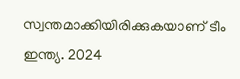സ്വന്തമാക്കിയിരിക്കുകയാണ് ടീം ഇന്ത്യ. 2024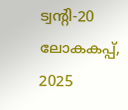ട്വന്‍റി-20 ലോകകപ്പ്, 2025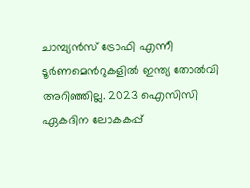ചാമ്പ്യന്‍സ് ട്രോഫി എന്നീ ടൂര്‍ണമെന്‍റുകളില്‍ ഇന്ത്യ തോല്‍വി അറിഞ്ഞില്ല. 2023 ഐസിസി ഏകദിന ലോകകപ്പ്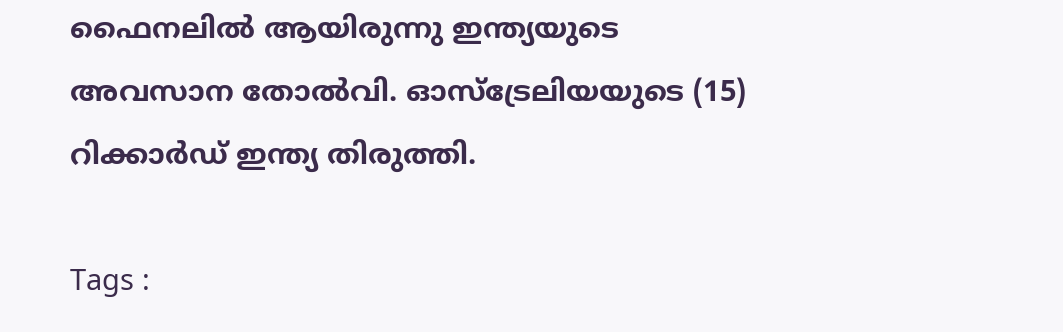ഫൈനലില്‍ ആയിരുന്നു ഇന്ത്യയുടെ അവസാന തോല്‍വി. ഓസ്‌ട്രേലിയയുടെ (15) റിക്കാര്‍ഡ് ഇന്ത്യ തിരുത്തി.

Tags :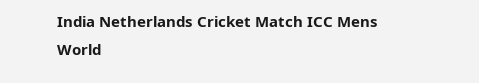India Netherlands Cricket Match ICC Mens World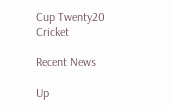Cup Twenty20 Cricket

Recent News

Up